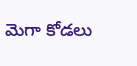మెగా కోడలు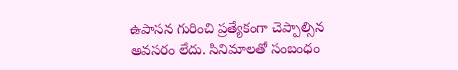ఉపాసన గురించి ప్రత్యేకంగా చెప్పాల్సిన అవసరం లేదు. సినిమాలతో సంబంధం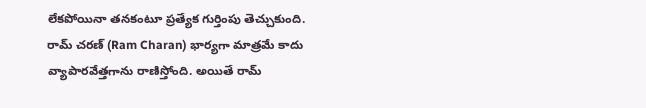లేకపోయినా తనకంటూ ప్రత్యేక గుర్తింపు తెచ్చుకుంది. రామ్ చరణ్ (Ram Charan) భార్యగా మాత్రమే కాదు వ్యాపారవేత్తగాను రాణిస్తోంది. అయితే రామ్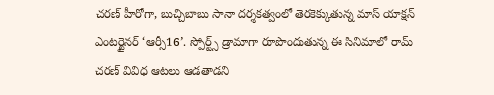చరణ్ హీరోగా, బుచ్చిబాబు సానా దర్శకత్వంలో తెరకెక్కుతున్న మాస్ యాక్షన్ ఎంటర్టైనర్ ‘ఆర్సీ16’. స్పోర్ట్స్ డ్రామాగా రూపొందుతున్న ఈ సినిమాలో రామ్ చరణ్ వివిధ ఆటలు ఆడతాడని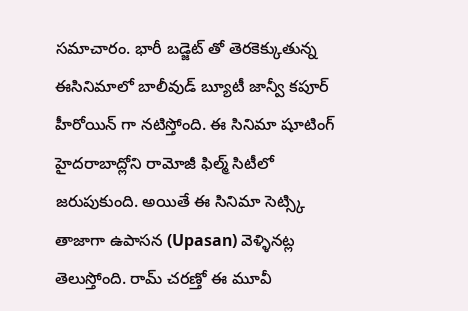సమాచారం. భారీ బడ్జెట్ తో తెరకెక్కుతున్న ఈసినిమాలో బాలీవుడ్ బ్యూటీ జాన్వీ కపూర్ హీరోయిన్ గా నటిస్తోంది. ఈ సినిమా షూటింగ్ హైదరాబాద్లోని రామోజీ ఫిల్మ్ సిటీలో జరుపుకుంది. అయితే ఈ సినిమా సెట్స్కి తాజాగా ఉపాసన (Upasan) వెళ్ళినట్ల తెలుస్తోంది. రామ్ చరణ్తో ఈ మూవీ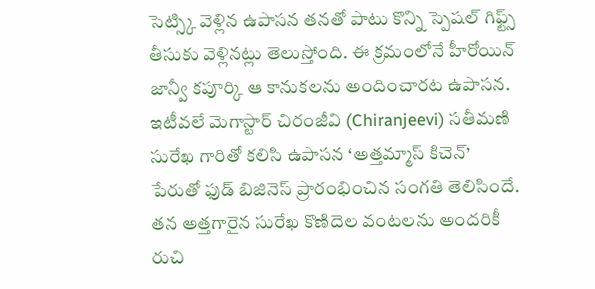సెట్స్కి వెళ్లిన ఉపాసన తనతో పాటు కొన్ని స్పెషల్ గిఫ్ట్స్ తీసుకు వెళ్లినట్లు తెలుస్తోంది. ఈ క్రమంలోనే హీరోయిన్ జాన్వీ కపూర్కి ఆ కానుకలను అందించారట ఉపాసన.
ఇటీవలే మెగాస్టార్ చిరంజీవి (Chiranjeevi) సతీమణి సురేఖ గారితో కలిసి ఉపాసన ‘అత్తమ్మాస్ కిచెన్’ పేరుతో ఫుడ్ బిజినెస్ ప్రారంభించిన సంగతి తెలిసిందే. తన అత్తగారైన సురేఖ కొణిదెల వంటలను అందరికీ రుచి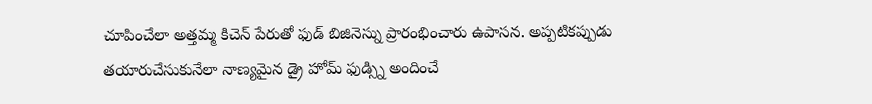చూపించేలా అత్తమ్మ కిచెన్ పేరుతో ఫుడ్ బిజినెస్ను ప్రారంభించారు ఉపాసన. అప్పటికప్పుడు తయారుచేసుకునేలా నాణ్యమైన డ్రై హోమ్ ఫుడ్స్ని అందించే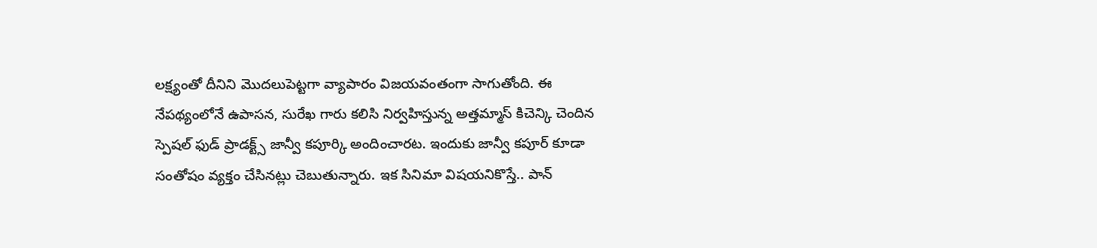లక్ష్యంతో దీనిని మొదలుపెట్టగా వ్యాపారం విజయవంతంగా సాగుతోంది. ఈ నేపథ్యంలోనే ఉపాసన, సురేఖ గారు కలిసి నిర్వహిస్తున్న అత్తమ్మాస్ కిచెన్కి చెందిన స్పెషల్ ఫుడ్ ప్రాడక్ట్స్ జాన్వీ కపూర్కి అందించారట. ఇందుకు జాన్వీ కపూర్ కూడా సంతోషం వ్యక్తం చేసినట్లు చెబుతున్నారు. ఇక సినిమా విషయనికొస్తే.. పాన్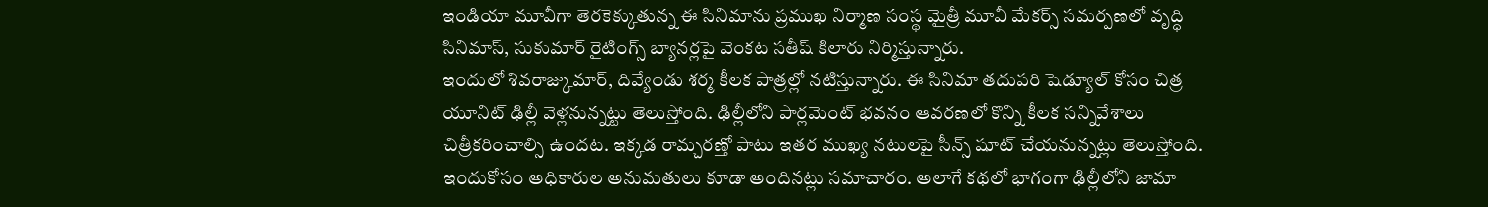ఇండియా మూవీగా తెరకెక్కుతున్న ఈ సినిమాను ప్రముఖ నిర్మాణ సంస్థ మైత్రీ మూవీ మేకర్స్ సమర్పణలో వృద్ధి సినిమాస్, సుకుమార్ రైటింగ్స్ బ్యానర్లపై వెంకట సతీష్ కిలారు నిర్మిస్తున్నారు.
ఇందులో శివరాజ్కుమార్, దివ్యేండు శర్మ కీలక పాత్రల్లో నటిస్తున్నారు. ఈ సినిమా తదుపరి షెడ్యూల్ కోసం చిత్ర యూనిట్ ఢిల్లీ వెళ్లనున్నట్టు తెలుస్తోంది. ఢిల్లీలోని పార్లమెంట్ భవనం ఆవరణలో కొన్ని కీలక సన్నివేశాలు చిత్రీకరించాల్సి ఉందట. ఇక్కడ రామ్చరణ్తో పాటు ఇతర ముఖ్య నటులపై సీన్స్ షూట్ చేయనున్నట్లు తెలుస్తోంది. ఇందుకోసం అధికారుల అనుమతులు కూడా అందినట్లు సమాచారం. అలాగే కథలో భాగంగా ఢిల్లీలోని జామా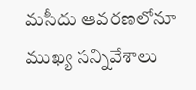మసీదు ఆవరణలోనూ ముఖ్య సన్నివేశాలు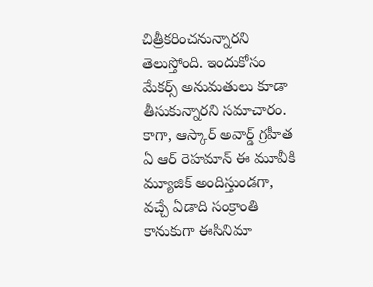చిత్రీకరించనున్నారని తెలుస్తోంది. ఇందుకోసం మేకర్స్ అనుమతులు కూడా తీసుకున్నారని సమాచారం. కాగా, ఆస్కార్ అవార్డ్ గ్రహీత ఏ ఆర్ రెహమాన్ ఈ మూవీకి మ్యూజిక్ అందిస్తుండగా, వచ్చే ఏడాది సంక్రాంతి కానుకుగా ఈసినిమా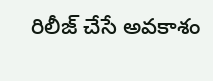రిలీజ్ చేసే అవకాశం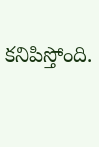కనిపిస్తోంది.